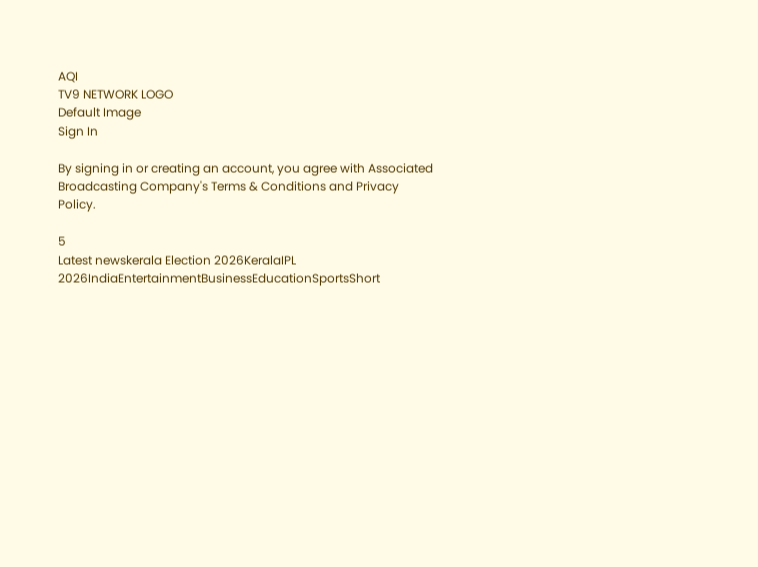AQI
TV9 NETWORK LOGO
Default Image
Sign In

By signing in or creating an account, you agree with Associated Broadcasting Company's Terms & Conditions and Privacy Policy.

5
Latest newskerala Election 2026KeralaIPL 2026IndiaEntertainmentBusinessEducationSportsShort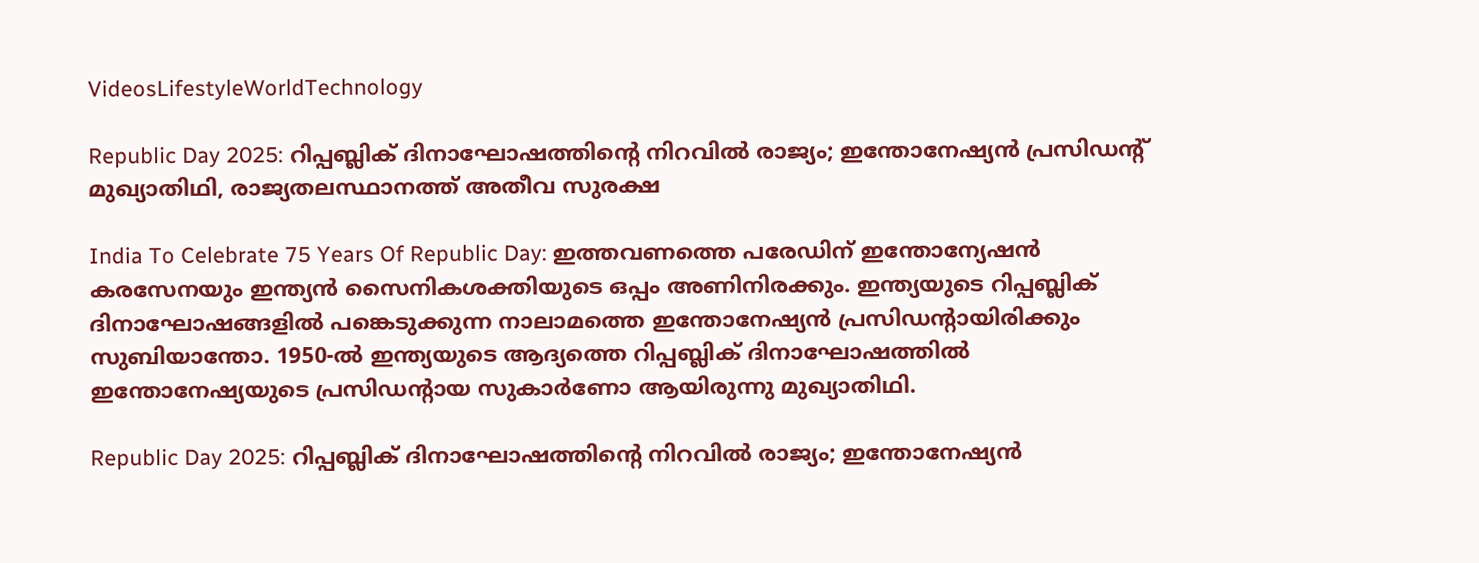VideosLifestyleWorldTechnology

Republic Day 2025: റിപ്പബ്ലിക് ദിനാഘോഷത്തിൻ്റെ നിറവിൽ രാജ്യം; ഇന്തോനേഷ്യൻ പ്രസിഡൻ്റ് മുഖ്യാതിഥി, രാജ്യതലസ്ഥാനത്ത് അതീവ സുരക്ഷ

India To Celebrate 75 Years Of Republic Day: ഇത്തവണത്തെ പരേഡിന് ഇന്തോന്യേഷൻ കരസേനയും ഇന്ത്യൻ സൈനികശക്തിയുടെ ഒപ്പം അണിനിരക്കും. ഇന്ത്യയുടെ റിപ്പബ്ലിക് ദിനാഘോഷങ്ങളിൽ പങ്കെടുക്കുന്ന നാലാമത്തെ ഇന്തോനേഷ്യൻ പ്രസിഡന്റായിരിക്കും സുബിയാന്തോ. 1950-ൽ ഇന്ത്യയുടെ ആദ്യത്തെ റിപ്പബ്ലിക് ദിനാഘോഷത്തിൽ ഇന്തോനേഷ്യയുടെ പ്രസിഡന്റായ സുകാർണോ ആയിരുന്നു മുഖ്യാതിഥി.

Republic Day 2025: റിപ്പബ്ലിക് ദിനാഘോഷത്തിൻ്റെ നിറവിൽ രാജ്യം; ഇന്തോനേഷ്യൻ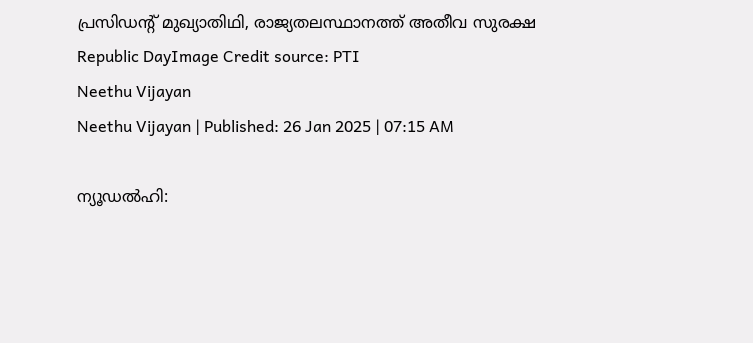പ്രസിഡൻ്റ് മുഖ്യാതിഥി, രാജ്യതലസ്ഥാനത്ത് അതീവ സുരക്ഷ
Republic DayImage Credit source: PTI
Neethu Vijayan
Neethu Vijayan | Published: 26 Jan 2025 | 07:15 AM

ന്യൂഡൽഹി: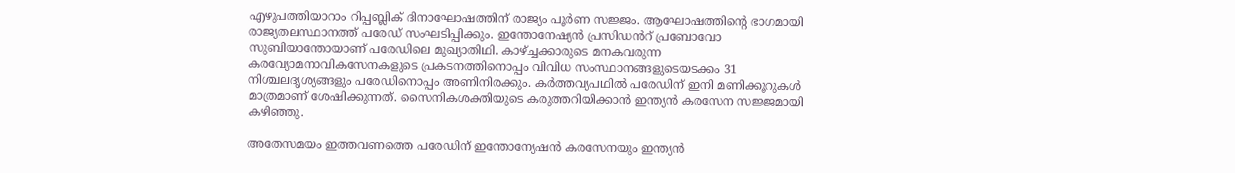എഴുപത്തിയാറാം റിപ്പബ്ലിക് ദിനാഘോഷത്തിന് രാജ്യം പൂർണ സജ്ജം. ആഘോഷത്തിൻ്റെ ഭാഗമായി രാജ്യതലസ്ഥാനത്ത് പരേഡ് സംഘടിപ്പിക്കും. ഇന്തോനേഷ്യൻ പ്രസിഡൻറ് പ്രബോവോ സുബിയാന്തോയാണ് പരേഡിലെ മുഖ്യാതിഥി. കാഴ്ച്ചക്കാരുടെ മനകവരുന്ന കരവ്യോമനാവികസേനകളുടെ പ്രകടനത്തിനൊപ്പം വിവിധ സംസ്ഥാനങ്ങളുടെയടക്കം 31 നിശ്ചലദൃശ്യങ്ങളും പരേഡിനൊപ്പം അണിനിരക്കും. കർത്തവ്യപഥിൽ പരേഡിന് ഇനി മണിക്കൂറുകൾ മാത്രമാണ് ശേഷിക്കുന്നത്. സൈനികശക്തിയുടെ കരുത്തറിയിക്കാൻ ഇന്ത്യൻ കരസേന സജ്ജമായി കഴിഞ്ഞു.

അതേസമയം ഇത്തവണത്തെ പരേഡിന് ഇന്തോന്യേഷൻ കരസേനയും ഇന്ത്യൻ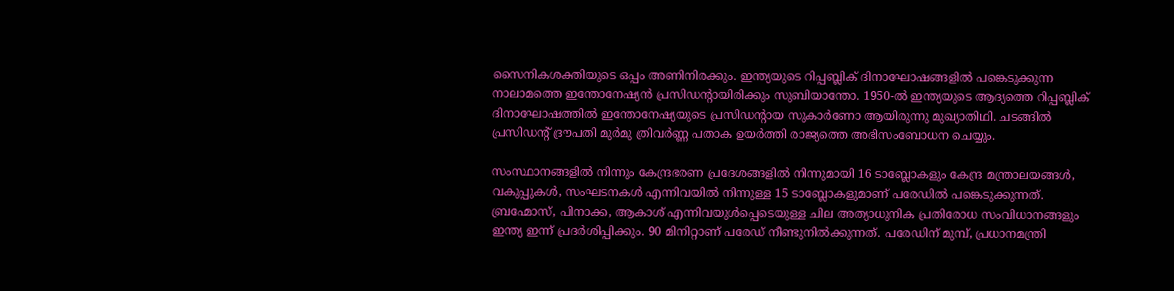സൈനികശക്തിയുടെ ഒപ്പം അണിനിരക്കും. ഇന്ത്യയുടെ റിപ്പബ്ലിക് ദിനാഘോഷങ്ങളിൽ പങ്കെടുക്കുന്ന നാലാമത്തെ ഇന്തോനേഷ്യൻ പ്രസിഡന്റായിരിക്കും സുബിയാന്തോ. 1950-ൽ ഇന്ത്യയുടെ ആദ്യത്തെ റിപ്പബ്ലിക് ദിനാഘോഷത്തിൽ ഇന്തോനേഷ്യയുടെ പ്രസിഡന്റായ സുകാർണോ ആയിരുന്നു മുഖ്യാതിഥി. ചടങ്ങിൽ പ്രസിഡന്റ് ദ്രൗപതി മുർമു ത്രിവർണ്ണ പതാക ഉയർത്തി രാജ്യത്തെ അഭിസംബോധന ചെയ്യും.

സംസ്ഥാനങ്ങളിൽ നിന്നും കേന്ദ്രഭരണ പ്രദേശങ്ങളിൽ നിന്നുമായി 16 ടാബ്ലോകളും കേന്ദ്ര മന്ത്രാലയങ്ങൾ, വകുപ്പുകൾ, സംഘടനകൾ എന്നിവയിൽ നിന്നുള്ള 15 ടാബ്ലോകളുമാണ് പരേഡിൽ പങ്കെടുക്കുന്നത്. ബ്രഹ്മോസ്, പിനാക്ക, ആകാശ് എന്നിവയുൾപ്പെടെയുള്ള ചില അത്യാധുനിക പ്രതിരോധ സംവിധാനങ്ങളും ഇന്ത്യ ഇന്ന് പ്രദർശിപ്പിക്കും. 90 മിനിറ്റാണ് പരേഡ് നീണ്ടുനിൽക്കുന്നത്. പരേഡിന് മുമ്പ്, പ്രധാനമന്ത്രി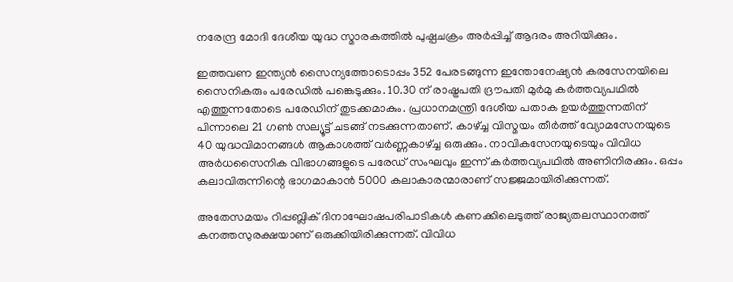നരേന്ദ്ര മോദി ദേശീയ യുദ്ധ സ്മാരകത്തിൽ പുഷ്പചക്രം അർപ്പിച്ച് ആദരം അറിയിക്കും.

ഇത്തവണ ഇന്ത്യൻ സൈന്യത്തോടൊപ്പം 352 പേരടങ്ങുന്ന ഇന്തോനേഷ്യൻ കരസേനയിലെ സൈനികരും പരേഡിൽ പങ്കെടുക്കും. 10.30 ന് രാഷ്ട്രപതി ദ്രൗപതി മുർമു കർത്തവ്യപഥിൽ എത്തുന്നതോടെ പരേഡിന് തുടക്കമാകും. പ്രധാനമന്ത്രി ദേശീയ പതാക ഉയർത്തുന്നതിന് പിന്നാലെ 21 ഗൺ സല്യൂട്ട് ചടങ്ങ് നടക്കുന്നതാണ്. കാഴ്ച്ച വിസ്മയം തീർത്ത് വ്യോമസേനയുടെ 40 യുദ്ധവിമാനങ്ങൾ ആകാശത്ത് വർണ്ണകാഴ്ച്ച ഒരുക്കും. നാവികസേനയുടെയും വിവിധ അർധസൈനിക വിഭാഗങ്ങളുടെ പരേഡ് സംഘവും ഇന്ന് കർത്തവ്യപഥിൽ അണിനിരക്കും. ഒപ്പം കലാവിരുന്നിന്റെ ഭാഗമാകാൻ 5000 കലാകാരന്മാരാണ് സജ്ജമായിരിക്കുന്നത്.

അതേസമയം റിപ്പബ്ലിക് ദിനാഘോഷപരിപാടികൾ കണക്കിലെടുത്ത് രാജ്യതലസ്ഥാനത്ത് കനത്തസുരക്ഷയാണ് ഒരുക്കിയിരിക്കുന്നത്. വിവിധ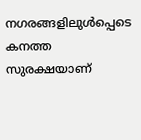നഗരങ്ങളിലുൾപ്പെടെ കനത്ത സുരക്ഷയാണ്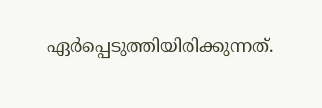ഏർപ്പെടുത്തിയിരിക്കുന്നത്.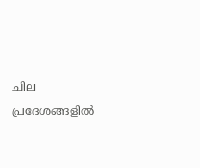ചില പ്രദേശങ്ങളിൽ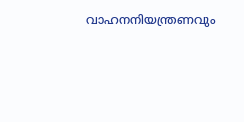വാഹനനിയന്ത്രണവും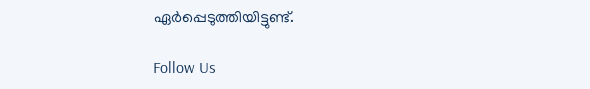ഏർപ്പെടുത്തിയിട്ടുണ്ട്.

Follow Us